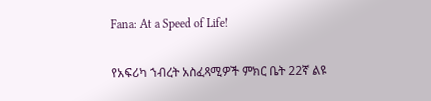Fana: At a Speed of Life!

የአፍሪካ ኀብረት አስፈጻሚዎች ምክር ቤት 22ኛ ልዩ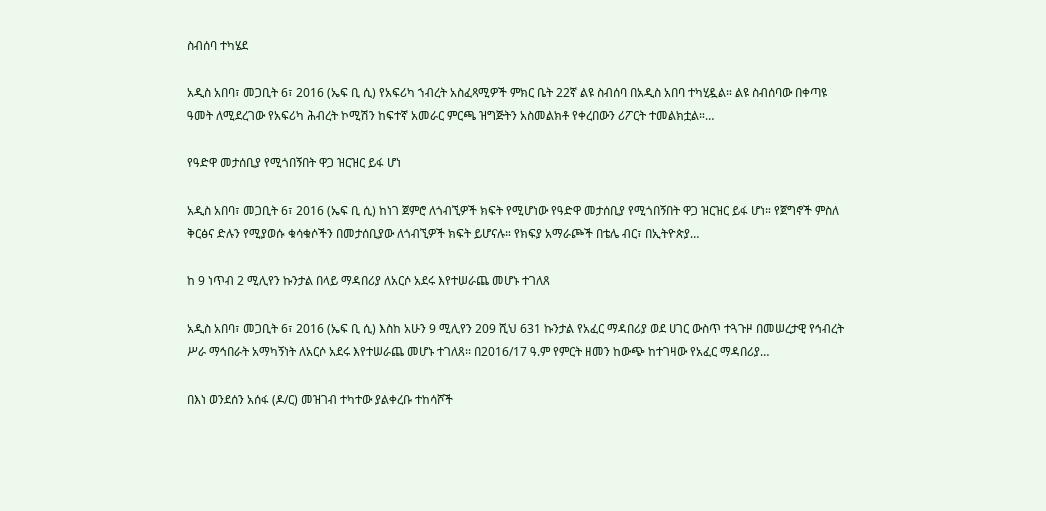ስብሰባ ተካሄደ

አዲስ አበባ፣ መጋቢት 6፣ 2016 (ኤፍ ቢ ሲ) የአፍሪካ ኀብረት አስፈጻሚዎች ምክር ቤት 22ኛ ልዩ ስብሰባ በአዲስ አበባ ተካሂዷል። ልዩ ስብሰባው በቀጣዩ ዓመት ለሚደረገው የአፍሪካ ሕብረት ኮሚሽን ከፍተኛ አመራር ምርጫ ዝግጅትን አስመልክቶ የቀረበውን ሪፖርት ተመልክቷል።…

የዓድዋ መታሰቢያ የሚጎበኝበት ዋጋ ዝርዝር ይፋ ሆነ

አዲስ አበባ፣ መጋቢት 6፣ 2016 (ኤፍ ቢ ሲ) ከነገ ጀምሮ ለጎብኚዎች ክፍት የሚሆነው የዓድዋ መታሰቢያ የሚጎበኝበት ዋጋ ዝርዝር ይፋ ሆነ። የጀግኖች ምስለ ቅርፅና ድሉን የሚያወሱ ቁሳቁሶችን በመታሰቢያው ለጎብኚዎች ክፍት ይሆናሉ። የክፍያ አማራጮች በቴሌ ብር፣ በኢትዮጵያ…

ከ 9 ነጥብ 2 ሚሊየን ኩንታል በላይ ማዳበሪያ ለአርሶ አደሩ እየተሠራጨ መሆኑ ተገለጸ

አዲስ አበባ፣ መጋቢት 6፣ 2016 (ኤፍ ቢ ሲ) እስከ አሁን 9 ሚሊየን 209 ሺህ 631 ኩንታል የአፈር ማዳበሪያ ወደ ሀገር ውስጥ ተጓጉዞ በመሠረታዊ የኅብረት ሥራ ማኅበራት አማካኝነት ለአርሶ አደሩ እየተሠራጨ መሆኑ ተገለጸ፡፡ በ2016/17 ዓ.ም የምርት ዘመን ከውጭ ከተገዛው የአፈር ማዳበሪያ…

በእነ ወንደሰን አሰፋ (ዶ/ር) መዝገብ ተካተው ያልቀረቡ ተከሳሾች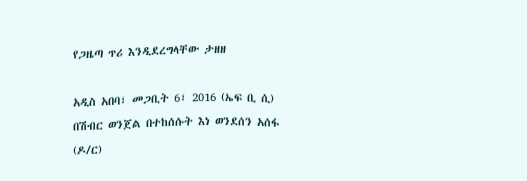የጋዜጣ ጥሪ እንዲደረግላቸው ታዘዘ

አዲስ አበባ፣ መጋቢት 6፣ 2016 (ኤፍ ቢ ሲ) በሽብር ወንጀል በተከሰሱት እነ ወንደሰን አሰፋ (ዶ/ር)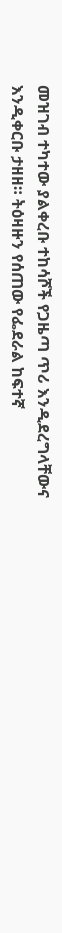መዝገብ ተካተው ያልቀረቡ ተከሳሾች የጋዜጣ ጥሪ እንዲደረግላቸውና እንዲቀርቡ ታዘዘ። ትዕዛዙን የሰጠው የፌደራል ከፍተኛ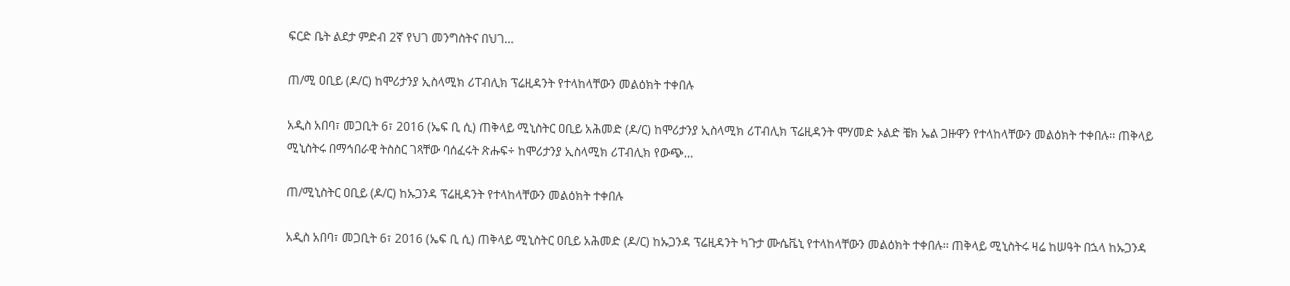ፍርድ ቤት ልደታ ምድብ 2ኛ የህገ መንግስትና በህገ…

ጠ/ሚ ዐቢይ (ዶ/ር) ከሞሪታንያ ኢስላሚክ ሪፐብሊክ ፕሬዚዳንት የተላከላቸውን መልዕክት ተቀበሉ

አዲስ አበባ፣ መጋቢት 6፣ 2016 (ኤፍ ቢ ሲ) ጠቅላይ ሚኒስትር ዐቢይ አሕመድ (ዶ/ር) ከሞሪታንያ ኢስላሚክ ሪፐብሊክ ፕሬዚዳንት ሞሃመድ ኦልድ ቼክ ኤል ጋዙዋን የተላከላቸውን መልዕክት ተቀበሉ፡፡ ጠቅላይ ሚኒስትሩ በማኅበራዊ ትስስር ገጻቸው ባሰፈሩት ጽሑፍ÷ ከሞሪታንያ ኢስላሚክ ሪፐብሊክ የውጭ…

ጠ/ሚኒስትር ዐቢይ (ዶ/ር) ከኡጋንዳ ፕሬዚዳንት የተላከላቸውን መልዕክት ተቀበሉ

አዲስ አበባ፣ መጋቢት 6፣ 2016 (ኤፍ ቢ ሲ) ጠቅላይ ሚኒስትር ዐቢይ አሕመድ (ዶ/ር) ከኡጋንዳ ፕሬዚዳንት ካጉታ ሙሴቬኒ የተላከላቸውን መልዕክት ተቀበሉ፡፡ ጠቅላይ ሚኒስትሩ ዛሬ ከሠዓት በኋላ ከኡጋንዳ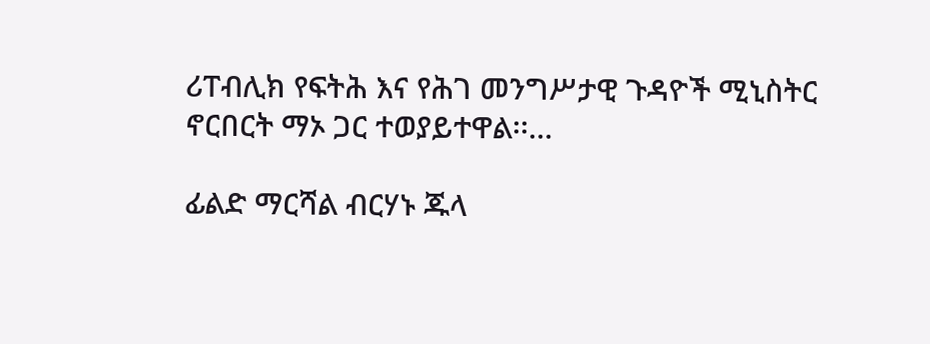ሪፐብሊክ የፍትሕ እና የሕገ መንግሥታዊ ጉዳዮች ሚኒስትር ኖርበርት ማኦ ጋር ተወያይተዋል፡፡…

ፊልድ ማርሻል ብርሃኑ ጁላ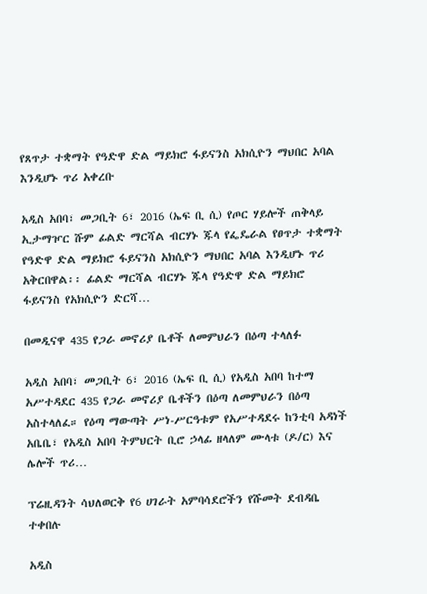የጸጥታ ተቋማት የዓድዋ ድል ማይክሮ ፋይናንስ አክሲዮን ማህበር አባል እንዲሆኑ ጥሪ አቀረቡ

አዲስ አበባ፣ መጋቢት 6፣ 2016 (ኤፍ ቢ ሲ) የጦር ሃይሎች ጠቅላይ ኢታማዦር ሹም ፊልድ ማርሻል ብርሃኑ ጁላ የፌዴራል የፀጥታ ተቋማት የዓድዋ ድል ማይክሮ ፋይናንስ አክሲዮን ማህበር አባል እንዲሆኑ ጥሪ አቅርበዋል፡፡ ፊልድ ማርሻል ብርሃኑ ጁላ የዓድዋ ድል ማይክሮ ፋይናንስ የአክሲዮን ድርሻ…

በመዲናዋ 435 የጋራ መኖሪያ ቤቶች ለመምህራን በዕጣ ተላለፉ

አዲስ አበባ፣ መጋቢት 6፣ 2016 (ኤፍ ቢ ሲ) የአዲስ አበባ ከተማ አሥተዳደር 435 የጋራ መኖሪያ ቤቶችን በዕጣ ለመምህራን በዕጣ አስተላለፈ። የዕጣ ማውጣት ሥነ-ሥርዓቱም የአሥተዳደሩ ከንቲባ አዳነች አቤቤ፣ የአዲስ አበባ ትምህርት ቢሮ ኃላፊ ዘላለም ሙላቱ (ዶ/ር) እና ሌሎች ጥሪ…

ፕሬዚዳንት ሳህለወርቅ የ6 ሀገራት አምባሳደሮችን የሹመት ደብዳቤ ተቀበሉ

አዲስ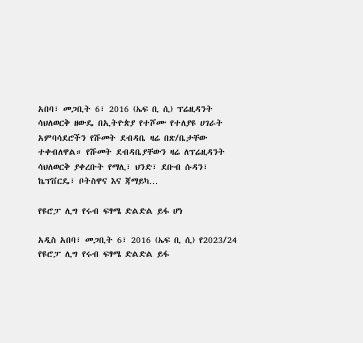አበባ፣ መጋቢት 6፣ 2016 (ኤፍ ቢ ሲ) ፕሬዚዳንት ሳህለወርቅ ዘውዴ በኢትዮጵያ የተሾሙ የተለያዩ ሀገራት አምባሳደሮችን የሹመት ደብዳቤ ዛሬ በጽ/ቤታቸው ተቀብለዋል። የሹመት ደብዳቤያቸውን ዛሬ ለፕሬዚዳንት ሳህለወርቅ ያቀረቡት የማሊ፣ ህንድ፣ ደቡብ ሱዳን፣ ኬፕቨርዴ፣ ቦትስዋና እና ጃማይካ…

የዩሮፓ ሊግ የሩብ ፍፃሜ ድልድል ይፋ ሆነ

አዲስ አበባ፣ መጋቢት 6፣ 2016 (ኤፍ ቢ ሲ) የ2023/24 የዩሮፓ ሊግ የሩብ ፍፃሜ ድልድል ይፋ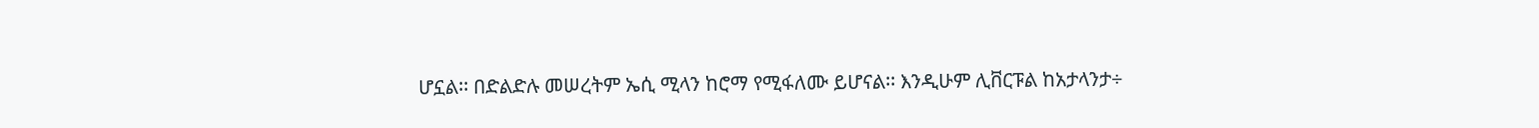ሆኗል፡፡ በድልድሉ መሠረትም ኤሲ ሚላን ከሮማ የሚፋለሙ ይሆናል፡፡ እንዲሁም ሊቨርፑል ከአታላንታ÷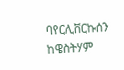ባየርሊቨርኩሰን ከዌስትሃም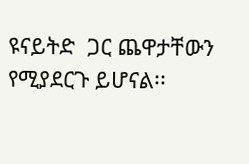ዩናይትድ  ጋር ጨዋታቸውን የሚያደርጉ ይሆናል፡፡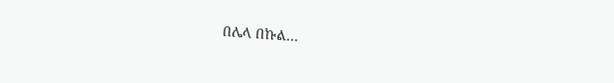በሌላ በኩል…